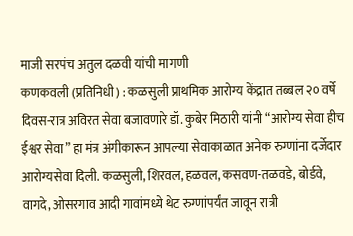माजी सरपंच अतुल दळवी यांची मागणी
कणकवली (प्रतिनिधी) : कळसुली प्राथमिक आरोग्य केंद्रात तब्बल २० वर्षे दिवस-रात्र अविरत सेवा बजावणारे डॉ. कुबेर मिठारी यांनी “आरोग्य सेवा हीच ईश्वर सेवा” हा मंत्र अंगीकारून आपल्या सेवाकाळात अनेक रुग्णांना दर्जेदार आरोग्यसेवा दिली. कळसुली, शिरवल, हळवल, कसवण-तळवडे, बोर्डवे, वागदे, ओसरगाव आदी गावांमध्ये थेट रुग्णांपर्यंत जावून रात्री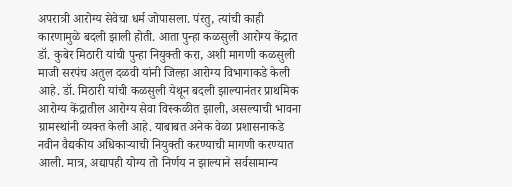अपरात्री आरोग्य सेवेचा धर्म जोपासला. पंरतु, त्यांची काही कारणामुळे बदली झाली होती. आता पुन्हा कळसुली आरोग्य केंद्रात डॉ. कुबेर मिठारी यांची पुन्हा नियुक्ती करा, अशी मागणी कळसुली माजी सरपंच अतुल दळवी यांनी जिल्हा आरोग्य विभागाकडे केली आहे. डॉ. मिठारी यांची कळसुली येथून बदली झाल्यानंतर प्राथमिक आरोग्य केंद्रातील आरोग्य सेवा विस्कळीत झाली, असल्याची भावना ग्रामस्थांनी व्यक्त केली आहे. याबाबत अनेक वेळा प्रशासनाकडे नवीन वैद्यकीय अधिकाऱ्याची नियुक्ती करण्याची मागणी करण्यात आली. मात्र, अद्यापही योग्य तो निर्णय न झाल्याने सर्वसामान्य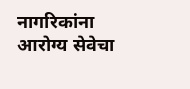नागरिकांना आरोग्य सेवेचा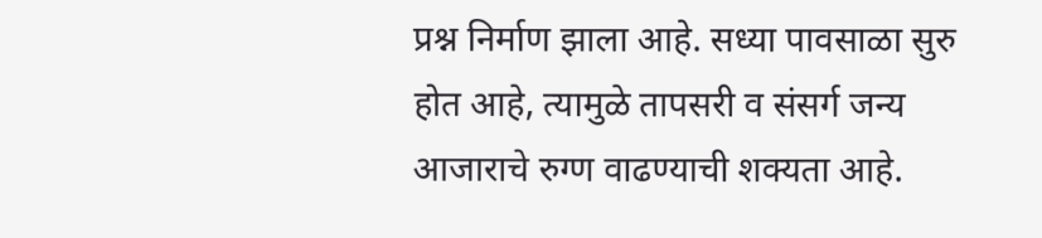प्रश्न निर्माण झाला आहे. सध्या पावसाळा सुरु होत आहे, त्यामुळे तापसरी व संसर्ग जन्य आजाराचे रुग्ण वाढण्याची शक्यता आहे.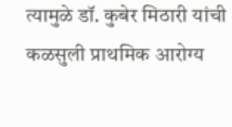त्यामुळे डॉ. कुबेर मिठारी यांची कळसुली प्राथमिक आरोग्य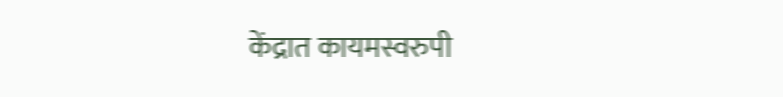केंद्रात कायमस्वरुपी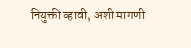नियुक्ती व्हावी, अशी मागणी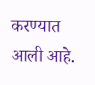करण्यात आली आहे.